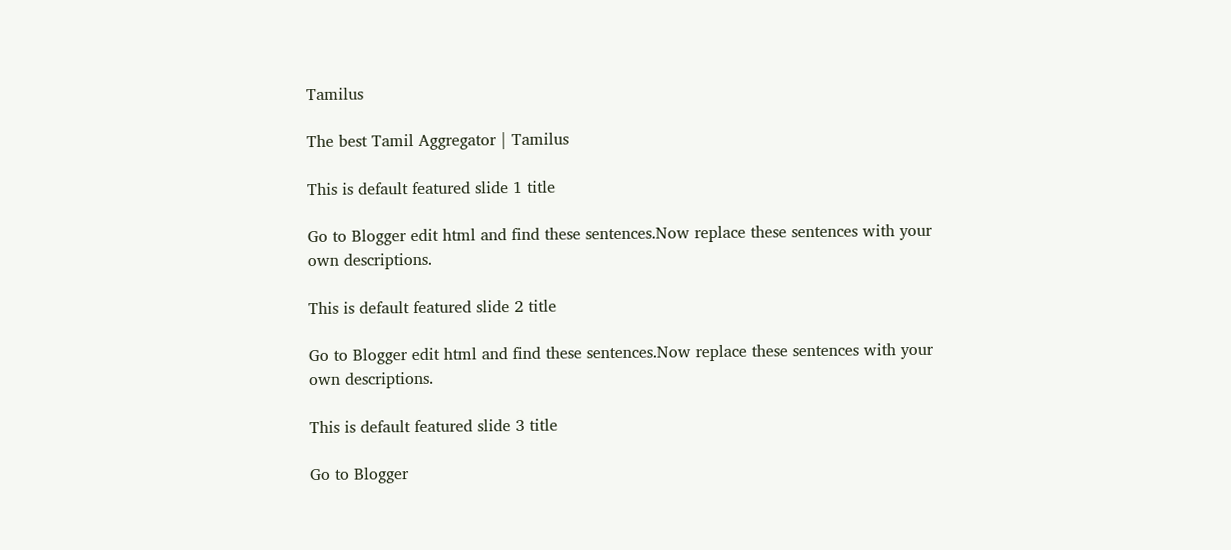Tamilus

The best Tamil Aggregator | Tamilus

This is default featured slide 1 title

Go to Blogger edit html and find these sentences.Now replace these sentences with your own descriptions.

This is default featured slide 2 title

Go to Blogger edit html and find these sentences.Now replace these sentences with your own descriptions.

This is default featured slide 3 title

Go to Blogger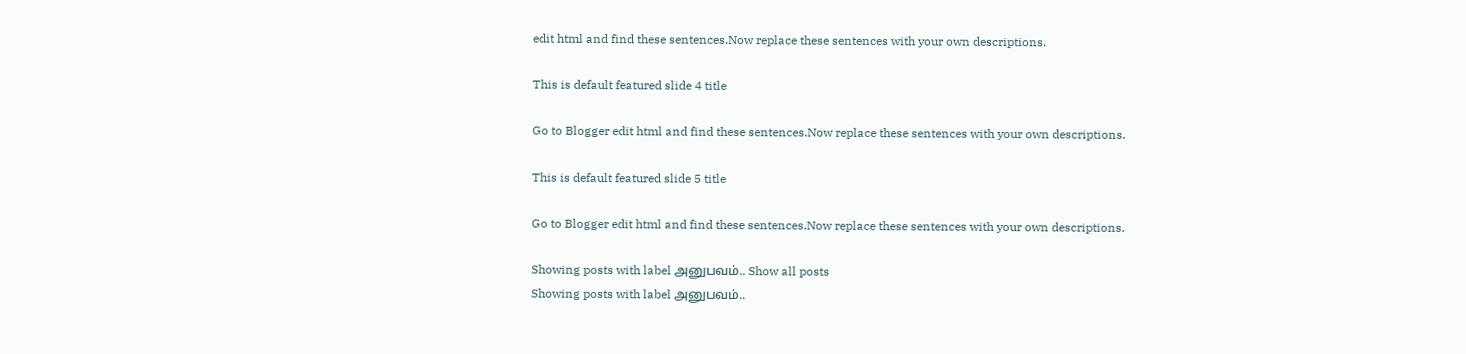edit html and find these sentences.Now replace these sentences with your own descriptions.

This is default featured slide 4 title

Go to Blogger edit html and find these sentences.Now replace these sentences with your own descriptions.

This is default featured slide 5 title

Go to Blogger edit html and find these sentences.Now replace these sentences with your own descriptions.

Showing posts with label அனுபவம்.. Show all posts
Showing posts with label அனுபவம்..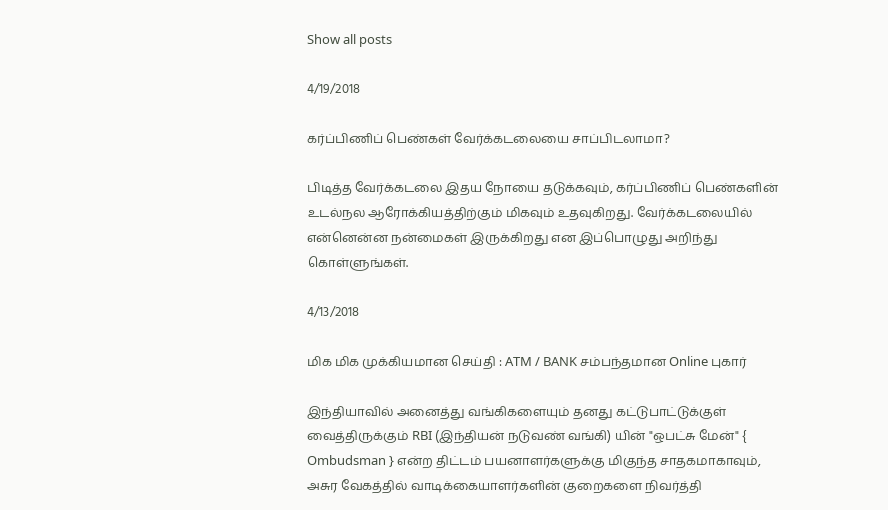Show all posts

4/19/2018

கர்ப்பிணிப் பெண்கள் வேர்க்கடலையை சாப்பிடலாமா?

பிடித்த வேர்க்கடலை இதய நோயை தடுக்கவும், கர்ப்பிணிப் பெண்களின் உடல்நல ஆரோக்கியத்திற்கும் மிகவும் உதவுகிறது. வேர்க்கடலையில் என்னென்ன நன்மைகள் இருக்கிறது என இப்பொழுது அறிந்து கொள்ளுங்கள்.

4/13/2018

மிக மிக முக்கியமான செய்தி : ATM / BANK சம்பந்தமான Online புகார்

இந்தியாவில் அனைத்து வங்கிகளையும் தனது கட்டுபாட்டுக்குள் வைத்திருக்கும் RBI (இந்தியன் நடுவண் வங்கி) யின் "ஒபட்சு மேன்" { Ombudsman } என்ற திட்டம் பயனாளர்களுக்கு மிகுந்த சாதகமாகாவும், அசுர வேகத்தில் வாடிக்கையாளர்களின் குறைகளை நிவர்த்தி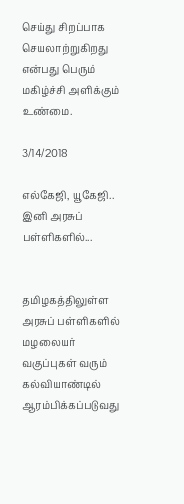செய்து சிறப்பாக செயலாற்றுகிறது என்பது பெரும் மகிழ்ச்சி அளிக்கும் உண்மை.

3/14/2018

எல்கேஜி, யூகேஜி.. இனி அரசுப் பள்ளிகளில்...


தமிழகத்திலுள்ள அரசுப் பள்ளிகளில் மழலையர் வகுப்புகள் வரும் கல்வியாண்டில் ஆரம்பிக்கப்படுவது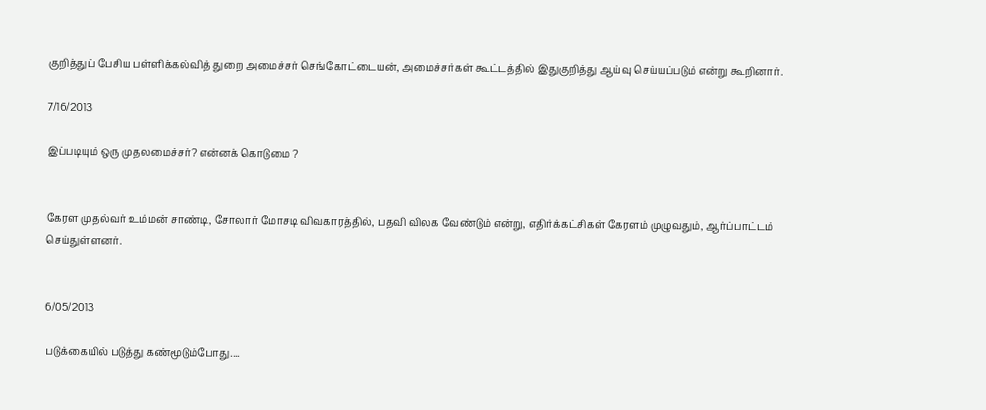குறித்துப் பேசிய பள்ளிக்கல்வித் துறை அமைச்சர் செங்கோட்டையன், அமைச்சர்கள் கூட்டத்தில் இதுகுறித்து ஆய்வு செய்யப்படும் என்று கூறினார்.

7/16/2013

இப்படியும் ஒரு முதலமைச்சர்? என்னக் கொடுமை ?


கேரள முதல்வர் உம்மன் சாண்டி, சோலார் மோசடி விவகாரத்தில், பதவி விலக வேண்டும் என்று, எதிர்க்கட்சிகள் கேரளம் முழுவதும், ஆர்ப்பாட்டம் செய்துள்ளனர்.


6/05/2013

படுக்கையில் படுத்து கண்மூடும்போது....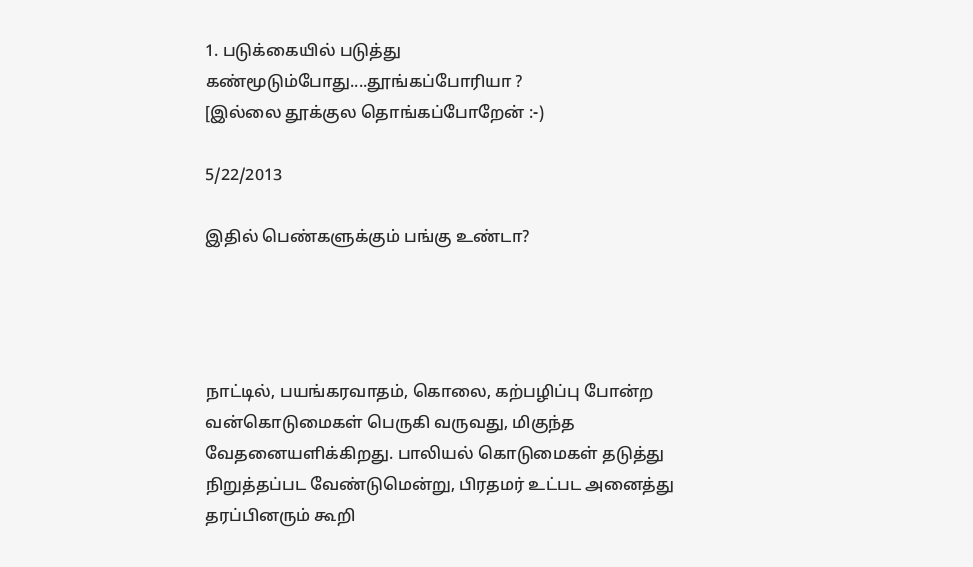1. படுக்கையில் படுத்து கண்மூடும்போது....தூங்கப்போரியா ?
[இல்லை தூக்குல தொங்கப்போறேன் :-)

5/22/2013

இதில் பெண்களுக்கும் பங்கு உண்டா?




நாட்டில், பயங்கரவாதம், கொலை, கற்பழிப்பு போன்ற வன்கொடுமைகள் பெருகி வருவது, மிகுந்த வேதனையளிக்கிறது. பாலியல் கொடுமைகள் தடுத்து நிறுத்தப்பட வேண்டுமென்று, பிரதமர் உட்பட அனைத்து தரப்பினரும் கூறி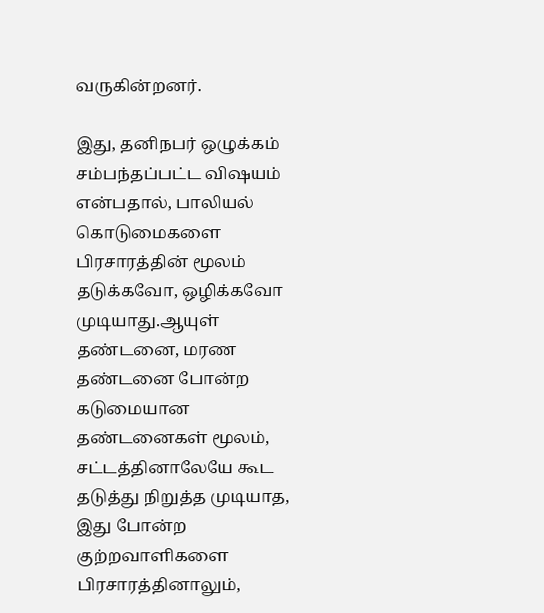வருகின்றனர்.

இது, தனிநபர் ஒழுக்கம் சம்பந்தப்பட்ட விஷயம் என்பதால், பாலியல் கொடுமைகளை பிரசாரத்தின் மூலம் தடுக்கவோ, ஒழிக்கவோ முடியாது.ஆயுள் தண்டனை, மரண தண்டனை போன்ற கடுமையான தண்டனைகள் மூலம், சட்டத்தினாலேயே கூட தடுத்து நிறுத்த முடியாத, இது போன்ற குற்றவாளிகளை பிரசாரத்தினாலும்,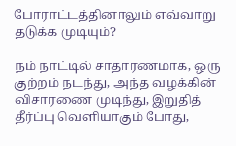போராட்டத்தினாலும் எவ்வாறு தடுக்க முடியும்?

நம் நாட்டில் சாதாரணமாக, ஒரு குற்றம் நடந்து, அந்த வழக்கின் விசாரணை முடிந்து, இறுதித் தீர்ப்பு வெளியாகும் போது,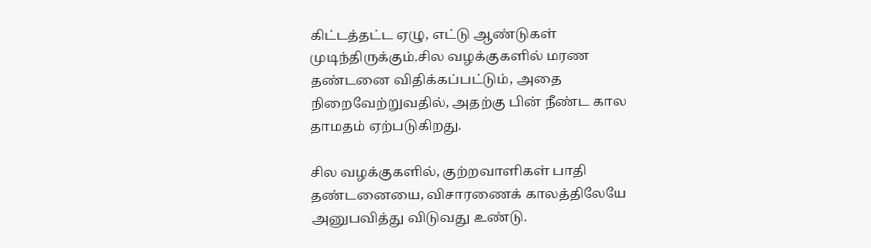கிட்டத்தட்ட ஏழு, எட்டு ஆண்டுகள் முடிந்திருக்கும்.சில வழக்குகளில் மரண தண்டனை விதிக்கப்பட்டும், அதை நிறைவேற்றுவதில், அதற்கு பின் நீண்ட கால தாமதம் ஏற்படுகிறது.

சில வழக்குகளில், குற்றவாளிகள் பாதி தண்டனையை, விசாரணைக் காலத்திலேயே அனுபவித்து விடுவது உண்டு.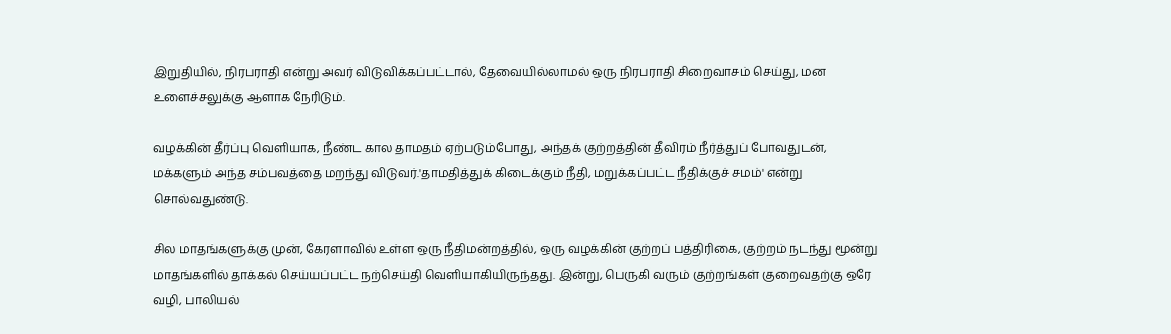இறுதியில், நிரபராதி என்று அவர் விடுவிக்கப்பட்டால், தேவையில்லாமல் ஒரு நிரபராதி சிறைவாசம் செய்து, மன உளைச்சலுக்கு ஆளாக நேரிடும்.

வழக்கின் தீர்ப்பு வெளியாக, நீண்ட கால தாமதம் ஏற்படும்போது, அந்தக் குற்றத்தின் தீவிரம் நீர்த்துப் போவதுடன், மக்களும் அந்த சம்பவத்தை மறந்து விடுவர்.'தாமதித்துக் கிடைக்கும் நீதி, மறுக்கப்பட்ட நீதிக்குச் சமம்' என்று சொல்வதுண்டு.

சில மாதங்களுக்கு முன், கேரளாவில் உள்ள ஒரு நீதிமன்றத்தில், ஒரு வழக்கின் குற்றப் பத்திரிகை, குற்றம் நடந்து மூன்று மாதங்களில் தாக்கல் செய்யப்பட்ட நற்செய்தி வெளியாகியிருந்தது. இன்று, பெருகி வரும் குற்றங்கள் குறைவதற்கு ஒரே வழி, பாலியல்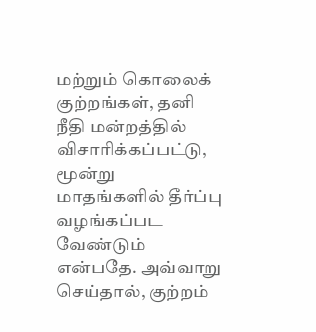மற்றும் கொலைக் குற்றங்கள், தனி நீதி மன்றத்தில் விசாரிக்கப்பட்டு, மூன்று மாதங்களில் தீர்ப்பு வழங்கப்பட வேண்டும் என்பதே. அவ்வாறு செய்தால், குற்றம்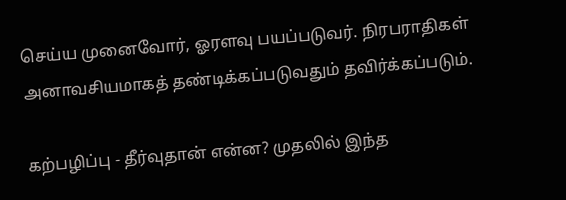செய்ய முனைவோர், ஓரளவு பயப்படுவர். நிரபராதிகள் அனாவசியமாகத் தண்டிக்கப்படுவதும் தவிர்க்கப்படும்.

கற்பழிப்பு - தீர்வுதான் என்ன? முதலில் இந்த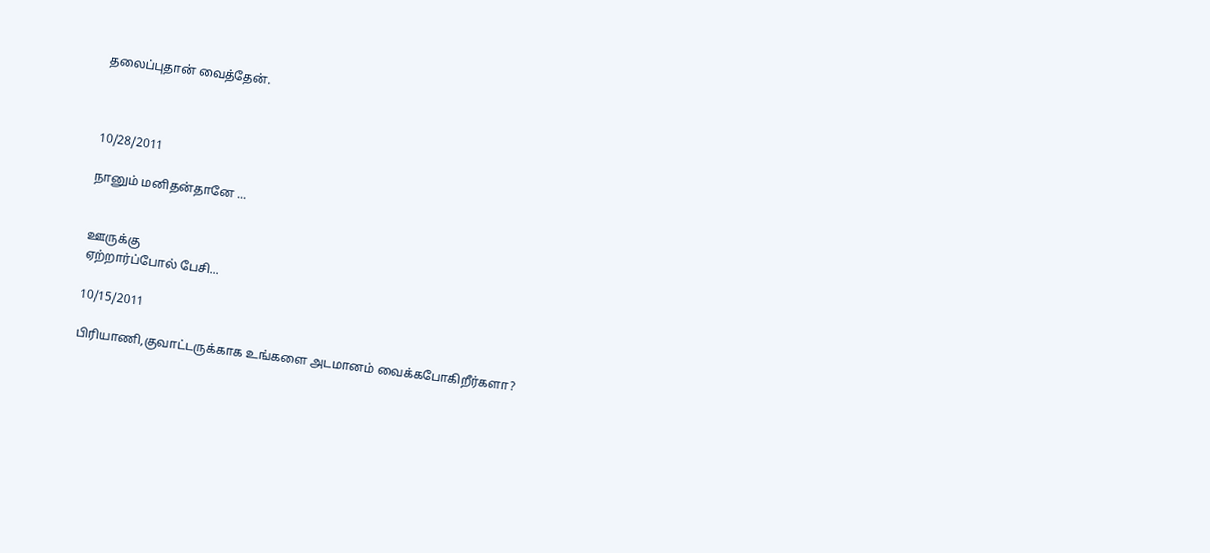தலைப்புதான் வைத்தேன்.



10/28/2011

நானும் மனிதன்தானே ...


ஊருக்கு
ஏற்றார்ப்போல் பேசி...

10/15/2011

பிரியாணி,குவாட்டருக்காக உங்களை அடமானம் வைக்கபோகிறீர்களா?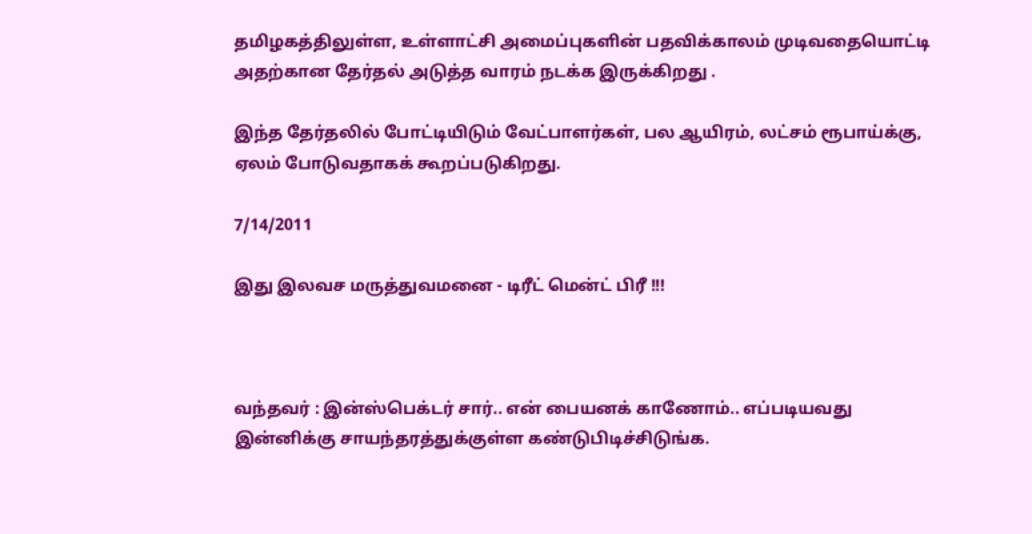தமிழகத்திலுள்ள, உள்ளாட்சி அமைப்புகளின் பதவிக்காலம் முடிவதையொட்டி அதற்கான தேர்தல் அடுத்த வாரம் நடக்க இருக்கிறது .

இந்த தேர்தலில் போட்டியிடும் வேட்பாளர்கள், பல ஆயிரம், லட்சம் ரூபாய்க்கு, ஏலம் போடுவதாகக் கூறப்படுகிறது.

7/14/2011

இது இலவச மருத்துவமனை - டிரீட் மென்ட் பிரீ !!!



வ‌ந்தவர் : இன்‌ஸ்பெக்டர் சார்.. எ‌ன் பையன‌க் காணோ‌ம்.. எ‌ப்படியவது இன்னிக்கு சாயந்தரத்துக்குள்ள க‌ண்டு‌பிடி‌ச்‌சிடு‌ங்க.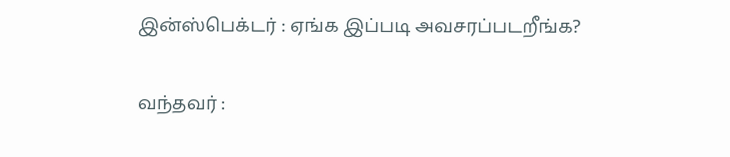இன்‌ஸ்பெக்டர் : ஏங்க இப்படி அவசரப்படறீங்க?


வ‌ந்தவர் :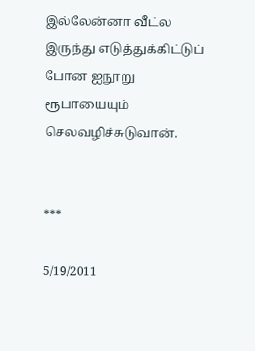இல்லேன்னா ‌வீ‌ட்ல இரு‌ந்து எடுத்துக்கிட்டுப் போன ஐநூறு ரூபாயையும் செலவழிச்சுடுவான்.


***

5/19/2011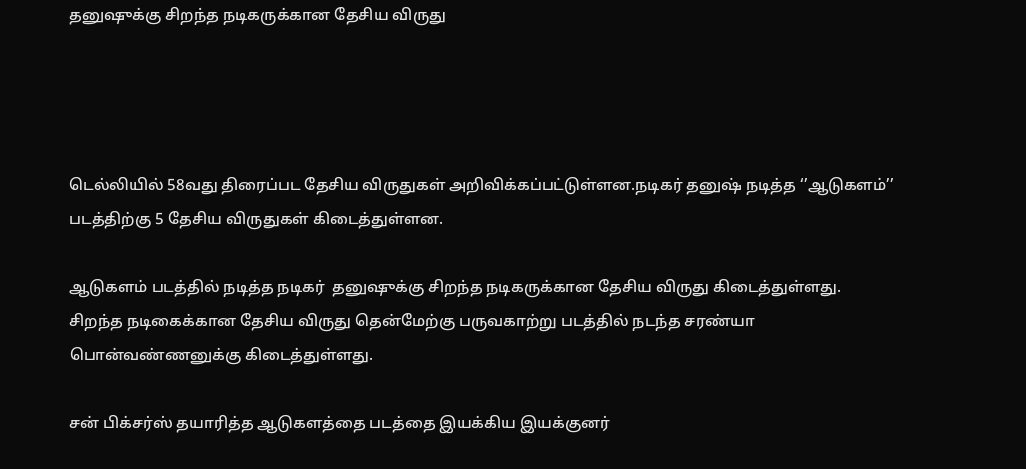தனு‌‌ஷு‌க்கு ‌சிற‌ந்த நடிகரு‌க்கான தே‌சிய ‌விருது




டெல்லியில் 58வது திரைப்பட தேசிய விருதுகள் அறிவிக்கப்பட்டுள்ளன.நடிகர் தனுஷ் நடித்த ‘’ஆடுகளம்’’ படத்திற்கு 5 தேசிய விருதுகள் கிடைத்துள்ளன.

ஆடுகள‌‌ம் பட‌த்தில் நடி‌த்த நடிக‌ர்  த‌னு‌‌ஷு‌க்கு ‌சிற‌ந்த நடிகரு‌க்கான தே‌சிய ‌விருது ‌கிடை‌த்து‌ள்ளது.
சிற‌ந்த நடிகை‌க்கான ‌தே‌சிய விருது தெ‌ன்மே‌ற்கு பருவகா‌ற்று பட‌த்‌தி‌ல் நட‌ந்த சர‌ண்யா பொ‌ன்வ‌ண்ணனு‌க்கு ‌‌கிடை‌த்து‌ள்ளது.

ச‌ன் ‌‌பி‌‌க்ச‌ர்‌ஸ் தயா‌ரி‌‌த்த ஆடுகள‌த்தை பட‌த்தை இய‌க்‌‌கிய இய‌க்குன‌ர்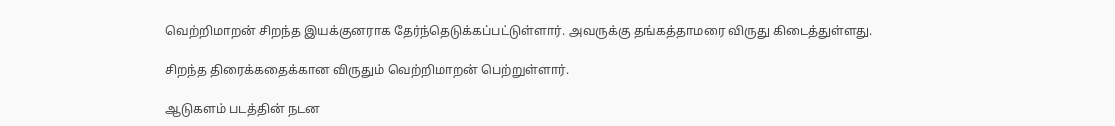வெ‌ற்‌றிமாற‌ன் ‌சிற‌ந்த இய‌க்குனராக தே‌ர்‌ந்தெடு‌க்க‌ப்ப‌ட்டு‌ள்ளா‌ர். அவரு‌க்கு த‌ங்க‌த்தாமரை ‌விருது ‌கிடை‌த்து‌ள்ளது.

சிற‌ந்த ‌திரை‌க்கதை‌க்கான ‌விருது‌ம் வெ‌ற்‌றிமாற‌ன் பெ‌ற்று‌ள்ளா‌ர்.

ஆடுகள‌ம் பட‌த்‌தி‌ன் ‌நடன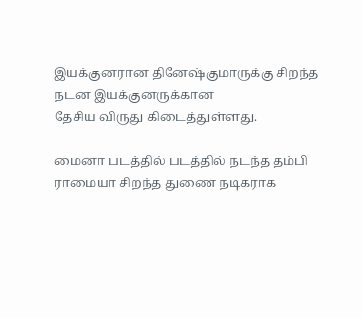இய‌க்குனரான ‌தினே‌ஷ்குமாரு‌‌க்கு ‌சிற‌ந்த நடன இய‌க்குனரு‌க்கான தே‌சிய ‌விருது ‌கிடை‌த்து‌ள்ளது.

மைனா பட‌த்தில் பட‌த்‌‌தி‌ல் நட‌ந்த த‌ம்‌பி ராமையா ‌சிற‌ந்த துணை நடிகராக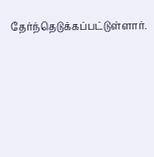தே‌ர்‌ந்தெடு‌க்க‌ப்ப‌ட்டு‌ள்ளா‌ர்.